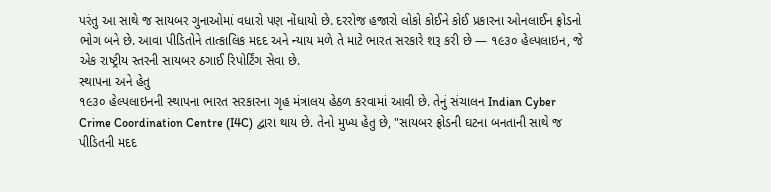પરંતુ આ સાથે જ સાયબર ગુનાઓમાં વધારો પણ નોંધાયો છે. દરરોજ હજારો લોકો કોઈને કોઈ પ્રકારના ઓનલાઈન ફ્રોડનો ભોગ બને છે. આવા પીડિતોને તાત્કાલિક મદદ અને ન્યાય મળે તે માટે ભારત સરકારે શરૂ કરી છે — ૧૯૩૦ હેલ્પલાઇન, જે એક રાષ્ટ્રીય સ્તરની સાયબર ઠગાઈ રિપોર્ટિંગ સેવા છે.
સ્થાપના અને હેતુ
૧૯૩૦ હેલ્પલાઇનની સ્થાપના ભારત સરકારના ગૃહ મંત્રાલય હેઠળ કરવામાં આવી છે. તેનું સંચાલન Indian Cyber Crime Coordination Centre (I4C) દ્વારા થાય છે. તેનો મુખ્ય હેતુ છે, "સાયબર ફ્રોડની ઘટના બનતાની સાથે જ પીડિતની મદદ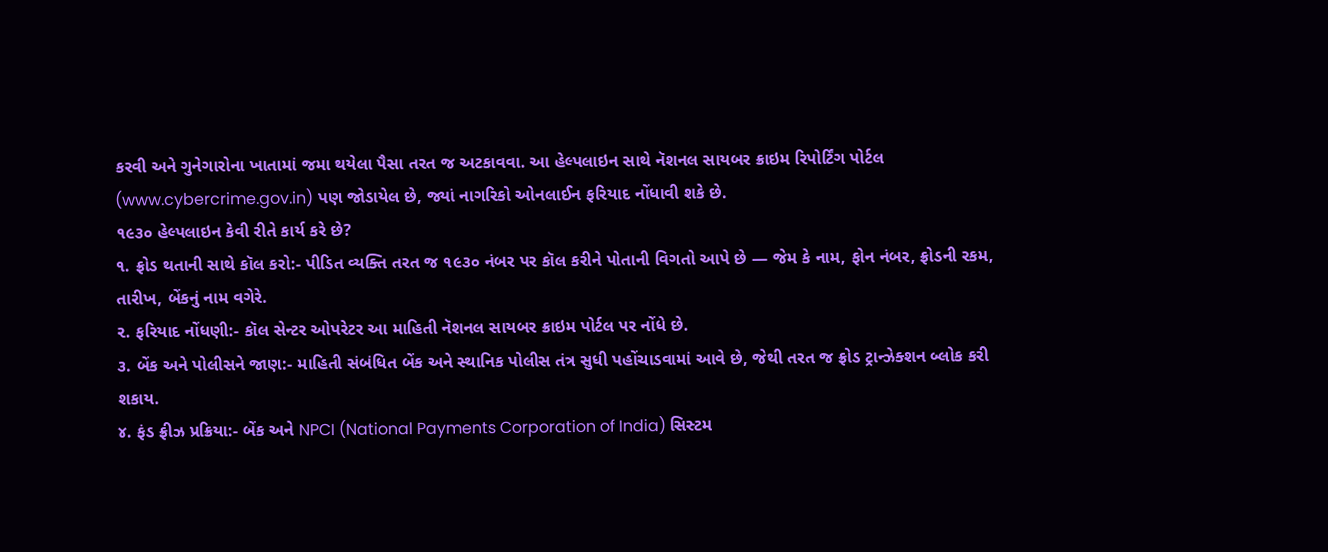કરવી અને ગુનેગારોના ખાતામાં જમા થયેલા પૈસા તરત જ અટકાવવા. આ હેલ્પલાઇન સાથે નૅશનલ સાયબર ક્રાઇમ રિપોર્ટિંગ પોર્ટલ (www.cybercrime.gov.in) પણ જોડાયેલ છે, જ્યાં નાગરિકો ઓનલાઈન ફરિયાદ નોંધાવી શકે છે.
૧૯૩૦ હેલ્પલાઇન કેવી રીતે કાર્ય કરે છે?
૧. ફ્રોડ થતાની સાથે કૉલ કરો:- પીડિત વ્યક્તિ તરત જ ૧૯૩૦ નંબર પર કૉલ કરીને પોતાની વિગતો આપે છે — જેમ કે નામ, ફોન નંબર, ફ્રોડની રકમ, તારીખ, બેંકનું નામ વગેરે.
૨. ફરિયાદ નોંધણી:- કૉલ સેન્ટર ઓપરેટર આ માહિતી નૅશનલ સાયબર ક્રાઇમ પોર્ટલ પર નોંધે છે.
૩. બેંક અને પોલીસને જાણ:- માહિતી સંબંધિત બેંક અને સ્થાનિક પોલીસ તંત્ર સુધી પહોંચાડવામાં આવે છે, જેથી તરત જ ફ્રોડ ટ્રાન્ઝેક્શન બ્લોક કરી શકાય.
૪. ફંડ ફ્રીઝ પ્રક્રિયા:- બેંક અને NPCI (National Payments Corporation of India) સિસ્ટમ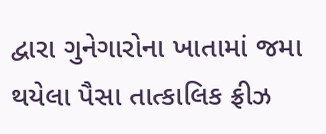દ્વારા ગુનેગારોના ખાતામાં જમા થયેલા પૈસા તાત્કાલિક ફ્રીઝ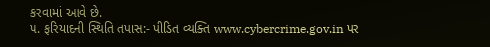કરવામાં આવે છે.
૫. ફરિયાદની સ્થિતિ તપાસ:- પીડિત વ્યક્તિ www.cybercrime.gov.in પર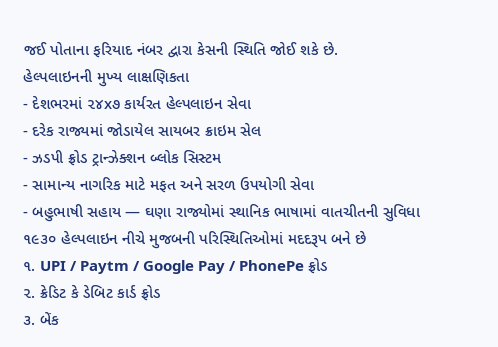જઈ પોતાના ફરિયાદ નંબર દ્વારા કેસની સ્થિતિ જોઈ શકે છે.
હેલ્પલાઇનની મુખ્ય લાક્ષણિકતા
- દેશભરમાં ૨૪x૭ કાર્યરત હેલ્પલાઇન સેવા
- દરેક રાજ્યમાં જોડાયેલ સાયબર ક્રાઇમ સેલ
- ઝડપી ફ્રોડ ટ્રાન્ઝેક્શન બ્લોક સિસ્ટમ
- સામાન્ય નાગરિક માટે મફત અને સરળ ઉપયોગી સેવા
- બહુભાષી સહાય — ઘણા રાજ્યોમાં સ્થાનિક ભાષામાં વાતચીતની સુવિધા
૧૯૩૦ હેલ્પલાઇન નીચે મુજબની પરિસ્થિતિઓમાં મદદરૂપ બને છે
૧. UPI / Paytm / Google Pay / PhonePe ફ્રોડ
૨. ક્રેડિટ કે ડેબિટ કાર્ડ ફ્રોડ
૩. બેંક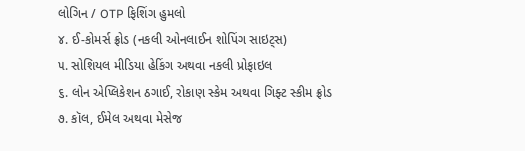લોગિન / OTP ફિશિંગ હુમલો
૪. ઈ-કોમર્સ ફ્રોડ (નકલી ઓનલાઈન શોપિંગ સાઇટ્સ)
૫. સોશિયલ મીડિયા હેકિંગ અથવા નકલી પ્રોફાઇલ
૬. લોન એપ્લિકેશન ઠગાઈ, રોકાણ સ્કેમ અથવા ગિફ્ટ સ્કીમ ફ્રોડ
૭. કૉલ, ઈમેલ અથવા મેસેજ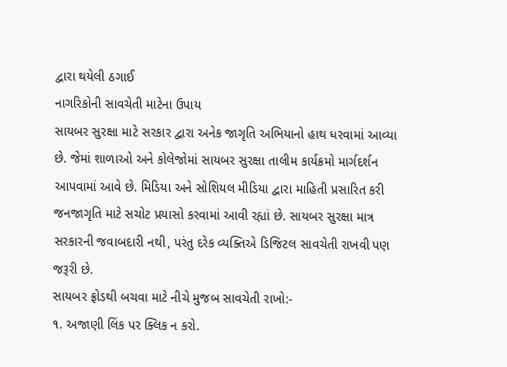દ્વારા થયેલી ઠગાઈ
નાગરિકોની સાવચેતી માટેના ઉપાય
સાયબર સુરક્ષા માટે સરકાર દ્વારા અનેક જાગૃતિ અભિયાનો હાથ ધરવામાં આવ્યા છે. જેમાં શાળાઓ અને કોલેજોમાં સાયબર સુરક્ષા તાલીમ કાર્યક્રમો માર્ગદર્શન આપવામાં આવે છે. મિડિયા અને સોશિયલ મીડિયા દ્વારા માહિતી પ્રસારિત કરી જનજાગૃતિ માટે સચોટ પ્રયાસો કરવામાં આવી રહ્યાં છે. સાયબર સુરક્ષા માત્ર સરકારની જવાબદારી નથી, પરંતુ દરેક વ્યક્તિએ ડિજિટલ સાવચેતી રાખવી પણ જરૂરી છે.
સાયબર ફ્રોડથી બચવા માટે નીચે મુજબ સાવચેતી રાખો:-
૧. અજાણી લિંક પર ક્લિક ન કરો.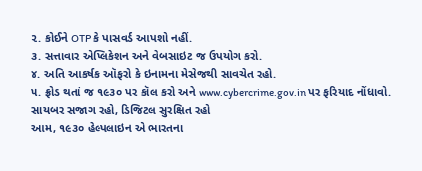૨. કોઈને OTP કે પાસવર્ડ આપશો નહીં.
૩. સત્તાવાર એપ્લિકેશન અને વેબસાઇટ જ ઉપયોગ કરો.
૪. અતિ આકર્ષક ઑફરો કે ઇનામના મેસેજથી સાવચેત રહો.
૫. ફ્રોડ થતાં જ ૧૯૩૦ પર કૉલ કરો અને www.cybercrime.gov.in પર ફરિયાદ નોંધાવો.
સાયબર સજાગ રહો, ડિજિટલ સુરક્ષિત રહો
આમ, ૧૯૩૦ હેલ્પલાઇન એ ભારતના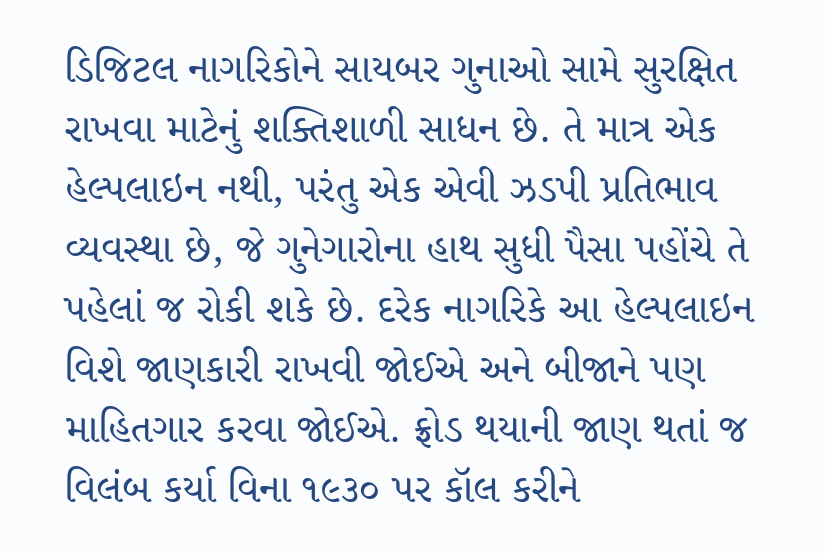ડિજિટલ નાગરિકોને સાયબર ગુનાઓ સામે સુરક્ષિત રાખવા માટેનું શક્તિશાળી સાધન છે. તે માત્ર એક હેલ્પલાઇન નથી, પરંતુ એક એવી ઝડપી પ્રતિભાવ વ્યવસ્થા છે, જે ગુનેગારોના હાથ સુધી પૈસા પહોંચે તે પહેલાં જ રોકી શકે છે. દરેક નાગરિકે આ હેલ્પલાઇન વિશે જાણકારી રાખવી જોઈએ અને બીજાને પણ માહિતગાર કરવા જોઈએ. ફ્રોડ થયાની જાણ થતાં જ વિલંબ કર્યા વિના ૧૯૩૦ પર કૉલ કરીને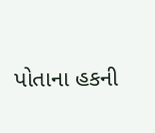પોતાના હકની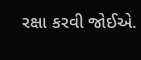રક્ષા કરવી જોઈએ.